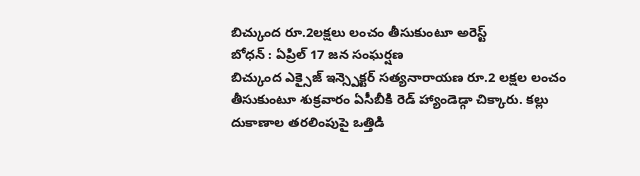బిచ్కుంద రూ.2లక్షలు లంచం తీసుకుంటూ అరెస్ట్
బోధన్ : ఏప్రిల్ 17 జన సంఘర్షణ
బిచ్కుంద ఎక్సైజ్ ఇన్స్పెక్టర్ సత్యనారాయణ రూ.2 లక్షల లంచం తీసుకుంటూ శుక్రవారం ఏసీబీకి రెడ్ హ్యాండెడ్గా చిక్కారు. కల్లు దుకాణాల తరలింపుపై ఒత్తిడి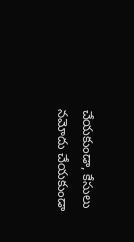చేయకుండా, కేసులు నమోదు చేయకుండా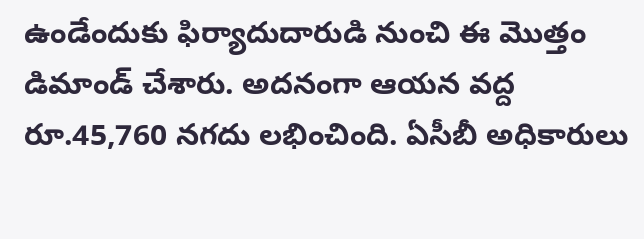ఉండేందుకు ఫిర్యాదుదారుడి నుంచి ఈ మొత్తం డిమాండ్ చేశారు. అదనంగా ఆయన వద్ద రూ.45,760 నగదు లభించింది. ఏసీబీ అధికారులు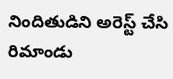నిందితుడిని అరెస్ట్ చేసి రిమాండు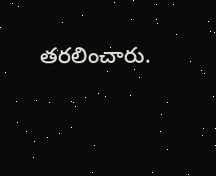తరలించారు.